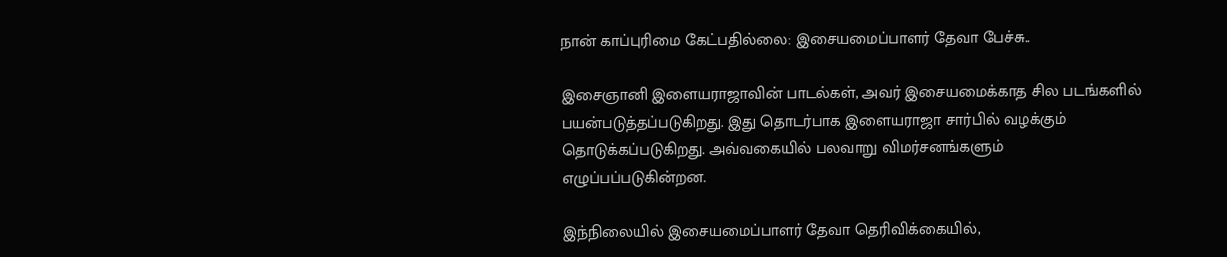நான் காப்புரிமை கேட்பதில்லை: இசையமைப்பாளர் தேவா பேச்சு..

இசைஞானி இளையராஜாவின் பாடல்கள், அவர் இசையமைக்காத சில படங்களில் பயன்படுத்தப்படுகிறது. இது தொடர்பாக இளையராஜா சார்பில் வழக்கும் தொடுக்கப்படுகிறது. அவ்வகையில் பலவாறு விமர்சனங்களும் எழுப்பப்படுகின்றன.

இந்நிலையில் இசையமைப்பாளர் தேவா தெரிவிக்கையில்,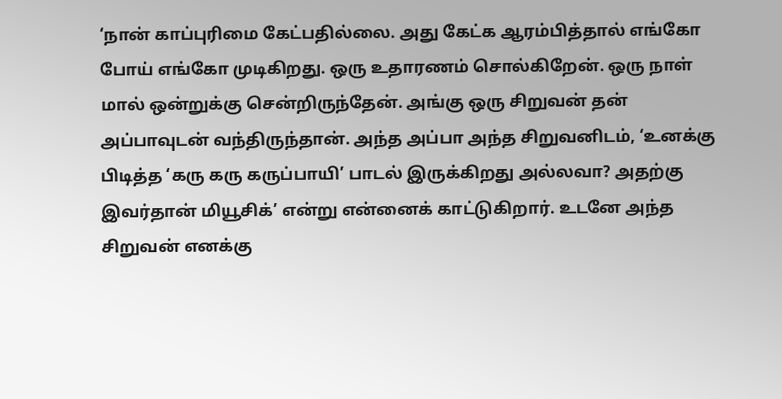‘நான் காப்புரிமை கேட்பதில்லை. அது கேட்க ஆரம்பித்தால் எங்கோ போய் எங்கோ முடிகிறது. ஒரு உதாரணம் சொல்கிறேன். ஒரு நாள் மால் ஒன்றுக்கு சென்றிருந்தேன். அங்கு ஒரு சிறுவன் தன் அப்பாவுடன் வந்திருந்தான். அந்த அப்பா அந்த சிறுவனிடம், ‘உனக்கு பிடித்த ‘கரு கரு கருப்பாயி’ பாடல் இருக்கிறது அல்லவா? அதற்கு இவர்தான் மியூசிக்’ என்று என்னைக் காட்டுகிறார். உடனே அந்த சிறுவன் எனக்கு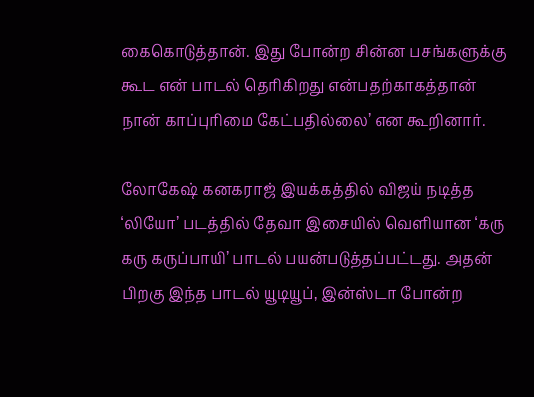கைகொடுத்தான். இது போன்ற சின்ன பசங்களுக்கு கூட என் பாடல் தெரிகிறது என்பதற்காகத்தான் நான் காப்புரிமை கேட்பதில்லை’ என கூறினார்.

லோகேஷ் கனகராஜ் இயக்கத்தில் விஜய் நடித்த ‘லியோ’ படத்தில் தேவா இசையில் வெளியான ‘கரு கரு கருப்பாயி’ பாடல் பயன்படுத்தப்பட்டது. அதன் பிறகு இந்த பாடல் யூடியூப், இன்ஸ்டா போன்ற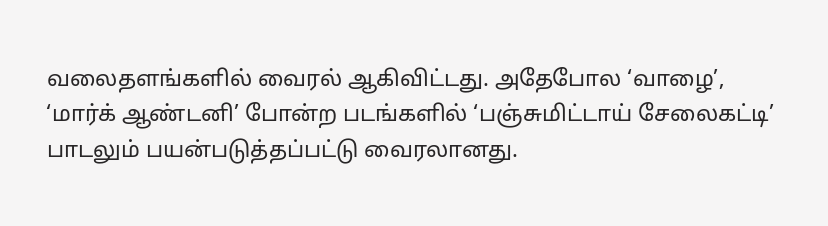வலைதளங்களில் வைரல் ஆகிவிட்டது. அதேபோல ‘வாழை’, ‘மார்க் ஆண்டனி’ போன்ற படங்களில் ‘பஞ்சுமிட்டாய் சேலைகட்டி’ பாடலும் பயன்படுத்தப்பட்டு வைரலானது.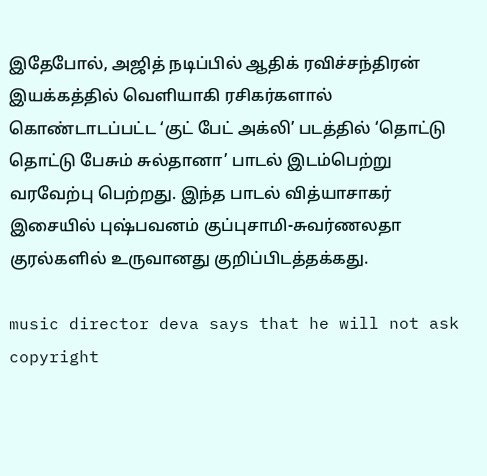இதேபோல், அஜித் நடிப்பில் ஆதிக் ரவிச்சந்திரன் இயக்கத்தில் வெளியாகி ரசிகர்களால் கொண்டாடப்பட்ட ‘குட் பேட் அக்லி’ படத்தில் ‘தொட்டு தொட்டு பேசும் சுல்தானா’ பாடல் இடம்பெற்று வரவேற்பு பெற்றது. இந்த பாடல் வித்யாசாகர் இசையில் புஷ்பவனம் குப்புசாமி-சுவர்ணலதா குரல்களில் உருவானது குறிப்பிடத்தக்கது.

music director deva says that he will not ask copyright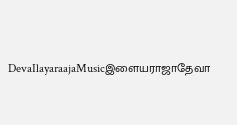DevaIlayaraajaMusicஇளையராஜாதேவா